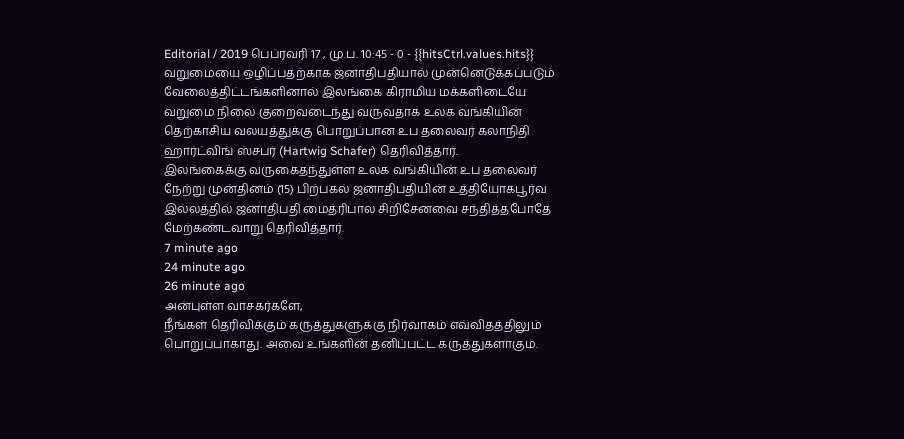Editorial / 2019 பெப்ரவரி 17 , மு.ப. 10:45 - 0 - {{hitsCtrl.values.hits}}
வறுமையை ஒழிப்பதற்காக ஜனாதிபதியால் முன்னெடுக்கப்படும் வேலைத்திட்டங்களினால் இலங்கை கிராமிய மக்களிடையே வறுமை நிலை குறைவடைந்து வருவதாக உலக வங்கியின் தெற்காசிய வலயத்துக்கு பொறுப்பான உப தலைவர் கலாநிதி ஹார்ட்விங் ஸ்சபர் (Hartwig Schafer) தெரிவித்தார்.
இலங்கைக்கு வருகைதந்துள்ள உலக வங்கியின் உப தலைவர் நேற்று முன்தினம் (15) பிற்பகல் ஜனாதிபதியின் உத்தியோகபூர்வ இல்லத்தில் ஜனாதிபதி மைத்ரிபால சிறிசேனவை சந்தித்தபோதே மேற்கண்டவாறு தெரிவித்தார்.
7 minute ago
24 minute ago
26 minute ago
அன்புள்ள வாசகர்களே,
நீங்கள் தெரிவிக்கும் கருத்துகளுக்கு நிர்வாகம் எவ்விதத்திலும் பொறுப்பாகாது. அவை உங்களின் தனிப்பட்ட கருத்துகளாகும்.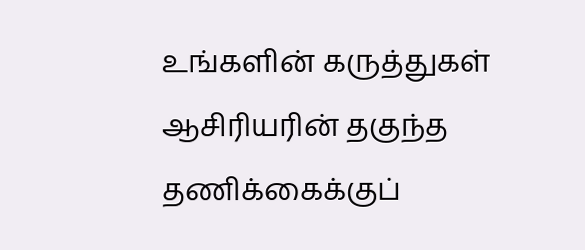உங்களின் கருத்துகள் ஆசிரியரின் தகுந்த தணிக்கைக்குப்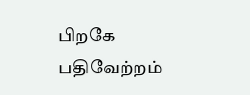பிறகே பதிவேற்றம்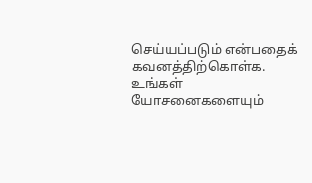செய்யப்படும் என்பதைக் கவனத்திற்கொள்க. உங்கள் யோசனைகளையும்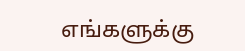எங்களுக்கு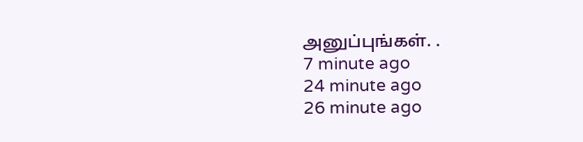அனுப்புங்கள். .
7 minute ago
24 minute ago
26 minute ago